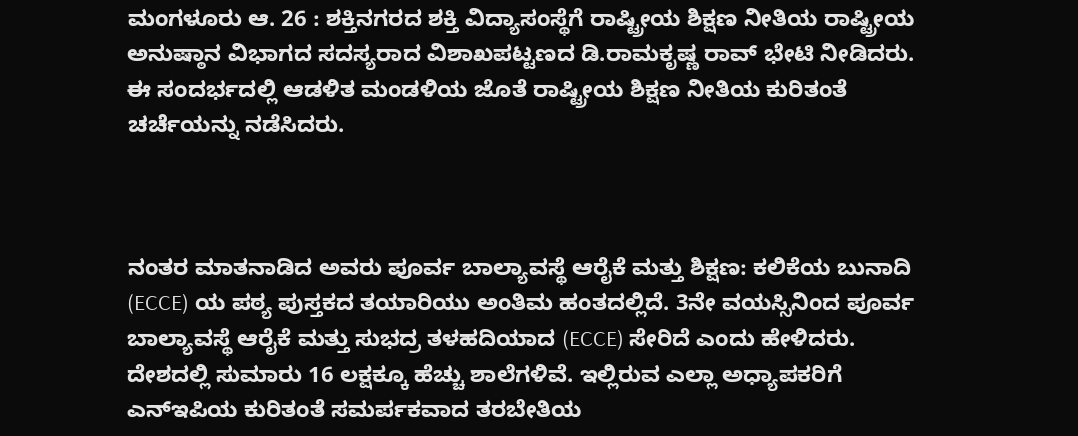ಮಂಗಳೂರು ಆ. 26 : ಶಕ್ತಿನಗರದ ಶಕ್ತಿ ವಿದ್ಯಾಸಂಸ್ಥೆಗೆ ರಾಷ್ಟ್ರೀಯ ಶಿಕ್ಷಣ ನೀತಿಯ ರಾಷ್ಟ್ರೀಯ ಅನುಷ್ಠಾನ ವಿಭಾಗದ ಸದಸ್ಯರಾದ ವಿಶಾಖಪಟ್ಟಣದ ಡಿ.ರಾಮಕೃಷ್ಣ ರಾವ್ ಭೇಟಿ ನೀಡಿದರು. ಈ ಸಂದರ್ಭದಲ್ಲಿ ಆಡಳಿತ ಮಂಡಳಿಯ ಜೊತೆ ರಾಷ್ಟ್ರೀಯ ಶಿಕ್ಷಣ ನೀತಿಯ ಕುರಿತಂತೆ ಚರ್ಚೆಯನ್ನು ನಡೆಸಿದರು.



ನಂತರ ಮಾತನಾಡಿದ ಅವರು ಪೂರ್ವ ಬಾಲ್ಯಾವಸ್ಥೆ ಆರೈಕೆ ಮತ್ತು ಶಿಕ್ಷಣ: ಕಲಿಕೆಯ ಬುನಾದಿ (ECCE) ಯ ಪಠ್ಯ ಪುಸ್ತಕದ ತಯಾರಿಯು ಅಂತಿಮ ಹಂತದಲ್ಲಿದೆ. 3ನೇ ವಯಸ್ಸಿನಿಂದ ಪೂರ್ವ ಬಾಲ್ಯಾವಸ್ಥೆ ಆರೈಕೆ ಮತ್ತು ಸುಭದ್ರ ತಳಹದಿಯಾದ (ECCE) ಸೇರಿದೆ ಎಂದು ಹೇಳಿದರು. ದೇಶದಲ್ಲಿ ಸುಮಾರು 16 ಲಕ್ಷಕ್ಕೂ ಹೆಚ್ಚು ಶಾಲೆಗಳಿವೆ. ಇಲ್ಲಿರುವ ಎಲ್ಲಾ ಅಧ್ಯಾಪಕರಿಗೆ ಎನ್ಇಪಿಯ ಕುರಿತಂತೆ ಸಮರ್ಪಕವಾದ ತರಬೇತಿಯ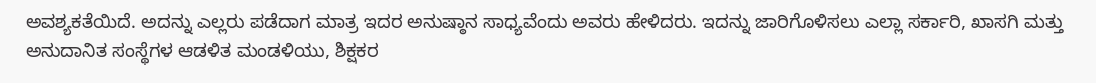ಅವಶ್ಯಕತೆಯಿದೆ. ಅದನ್ನು ಎಲ್ಲರು ಪಡೆದಾಗ ಮಾತ್ರ ಇದರ ಅನುಷ್ಠಾನ ಸಾಧ್ಯವೆಂದು ಅವರು ಹೇಳಿದರು. ಇದನ್ನು ಜಾರಿಗೊಳಿಸಲು ಎಲ್ಲಾ ಸರ್ಕಾರಿ, ಖಾಸಗಿ ಮತ್ತು ಅನುದಾನಿತ ಸಂಸ್ಥೆಗಳ ಆಡಳಿತ ಮಂಡಳಿಯು, ಶಿಕ್ಷಕರ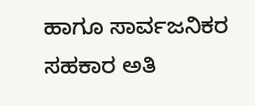ಹಾಗೂ ಸಾರ್ವಜನಿಕರ ಸಹಕಾರ ಅತಿ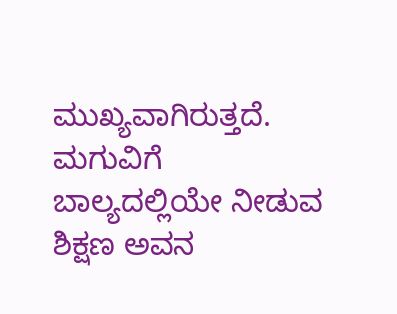ಮುಖ್ಯವಾಗಿರುತ್ತದೆ. ಮಗುವಿಗೆ ಬಾಲ್ಯದಲ್ಲಿಯೇ ನೀಡುವ ಶಿಕ್ಷಣ ಅವನ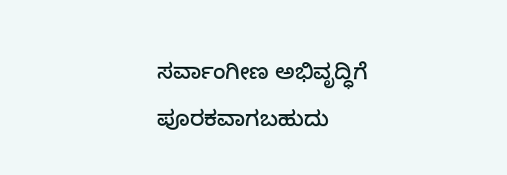ಸರ್ವಾಂಗೀಣ ಅಭಿವೃದ್ಧಿಗೆ ಪೂರಕವಾಗಬಹುದು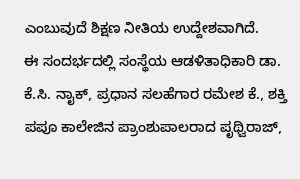ಎಂಬುವುದೆ ಶಿಕ್ಷಣ ನೀತಿಯ ಉದ್ದೇಶವಾಗಿದೆ.
ಈ ಸಂದರ್ಭದಲ್ಲಿ ಸಂಸ್ಥೆಯ ಆಡಳಿತಾಧಿಕಾರಿ ಡಾ. ಕೆ.ಸಿ. ನಾೖಕ್, ಪ್ರಧಾನ ಸಲಹೆಗಾರ ರಮೇಶ ಕೆ., ಶಕ್ತಿ ಪಪೂ ಕಾಲೇಜಿನ ಪ್ರಾಂಶುಪಾಲರಾದ ಪೃಥ್ವಿರಾಜ್,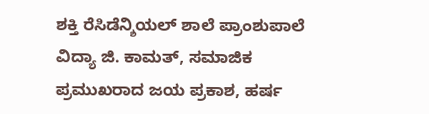ಶಕ್ತಿ ರೆಸಿಡೆನ್ಶಿಯಲ್ ಶಾಲೆ ಪ್ರಾಂಶುಪಾಲೆ ವಿದ್ಯಾ ಜಿ. ಕಾಮತ್, ಸಮಾಜಿಕ ಪ್ರಮುಖರಾದ ಜಯ ಪ್ರಕಾಶ, ಹರ್ಷ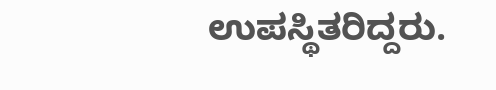ಉಪಸ್ಥಿತರಿದ್ದರು.